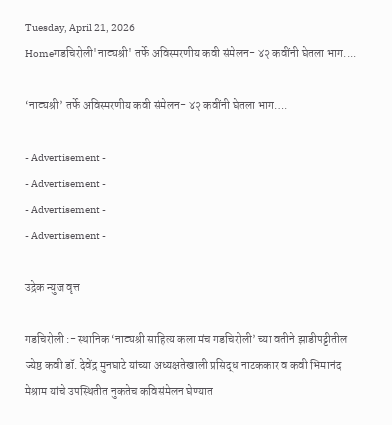Tuesday, April 21, 2026
Homeगडचिरोली'नाट्यश्री' तर्फे अविस्मरणीय कवी संमेलन- ४२ कवींनी घेतला भाग....

‘नाट्यश्री’ तर्फे अविस्मरणीय कवी संमेलन- ४२ कवींनी घेतला भाग….

- Advertisement -
- Advertisement -
- Advertisement -
- Advertisement -

उद्रेक न्युज वृत्त

गडचिरोली :- स्थानिक ‘नाट्यश्री साहित्य कला मंच गडचिरोली’ च्या वतीने झाडीपट्टीतील ज्येष्ठ कवी डॉ. देवेंद्र मुनघाटे यांच्या अध्यक्षतेखाली प्रसिद्ध नाटककार व कवी भिमानंद मेश्राम यांचे उपस्थितीत नुकतेच कविसंमेलन घेण्यात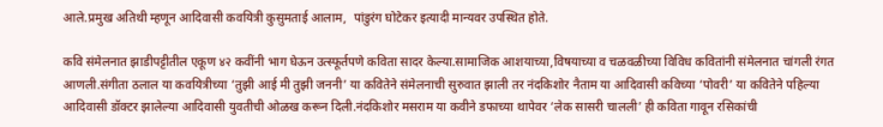आले.प्रमुख अतिथी म्हणून आदिवासी कवयित्री कुसुमताई आलाम,  पांडुरंग घोटेकर इत्यादी मान्यवर उपस्थित होते.

कवि संमेलनात झाडीपट्टीतील एकूण ४२ कवींनी भाग घेऊन उत्स्फूर्तपणे कविता सादर केल्या.सामाजिक आशयाच्या,विषयाच्या व चळवळीच्या विविध कवितांनी संमेलनात चांगली रंगत आणली.संगीता ठलाल या कवयित्रीच्या ‘तुझी आई मी तुझी जननी’ या कवितेने संमेलनाची सुरुवात झाली तर नंदकिशोर नैताम या आदिवासी कविच्या ‘पोवरी’ या कवितेने पहिल्या आदिवासी डॉक्टर झालेल्या आदिवासी युवतीची ओळख करून दिली.नंदकिशोर मसराम या कवीने डफाच्या थापेवर ‘लेक सासरी चालली’ ही कविता गावून रसिकांची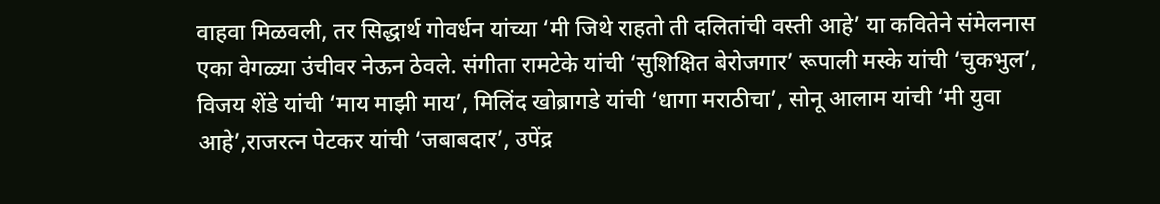वाहवा मिळवली, तर सिद्धार्थ गोवर्धन यांच्या ‘मी जिथे राहतो ती दलितांची वस्ती आहे’ या कवितेने संमेलनास एका वेगळ्या उंचीवर नेऊन ठेवले. संगीता रामटेके यांची ‘सुशिक्षित बेरोजगार’ रूपाली मस्के यांची ‘चुकभुल’, विजय शेंडे यांची ‘माय माझी माय’, मिलिंद खोब्रागडे यांची ‘धागा मराठीचा’, सोनू आलाम यांची ‘मी युवा आहे’,राजरत्न पेटकर यांची ‘जबाबदार’, उपेंद्र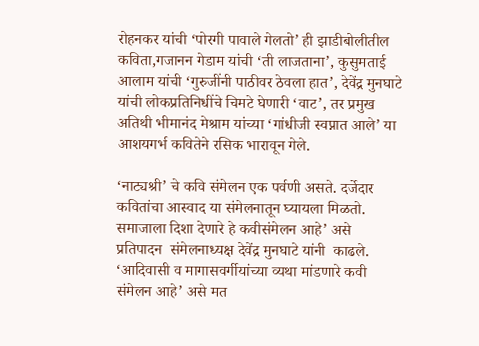रोहनकर यांची ‘पोरगी पावाले गेलतो’ ही झाडीबोलीतील कविता,गजानन गेडाम यांची ‘ती लाजताना’, कुसुमताई आलाम यांची ‘गुरुजींनी पाठीवर ठेवला हात’, देवेंद्र मुनघाटे यांची लोकप्रतिनिधींचे चिमटे घेणारी ‘वाट’, तर प्रमुख अतिथी भीमानंद मेश्राम यांच्या ‘गांधीजी स्वप्नात आले’ या आशयगर्भ कवितेने रसिक भारावून गेले.

‘नाट्यश्री’ चे कवि संमेलन एक पर्वणी असते. दर्जेदार कवितांचा आस्वाद या संमेलनातून घ्यायला मिळतो. समाजाला दिशा देणारे हे कवीसंमेलन आहे’ असे प्रतिपादन  संमेलनाध्यक्ष देवेंद्र मुनघाटे यांनी  काढले. ‘आदिवासी व मागासवर्गीयांच्या व्यथा मांडणारे कवी संमेलन आहे’ असे मत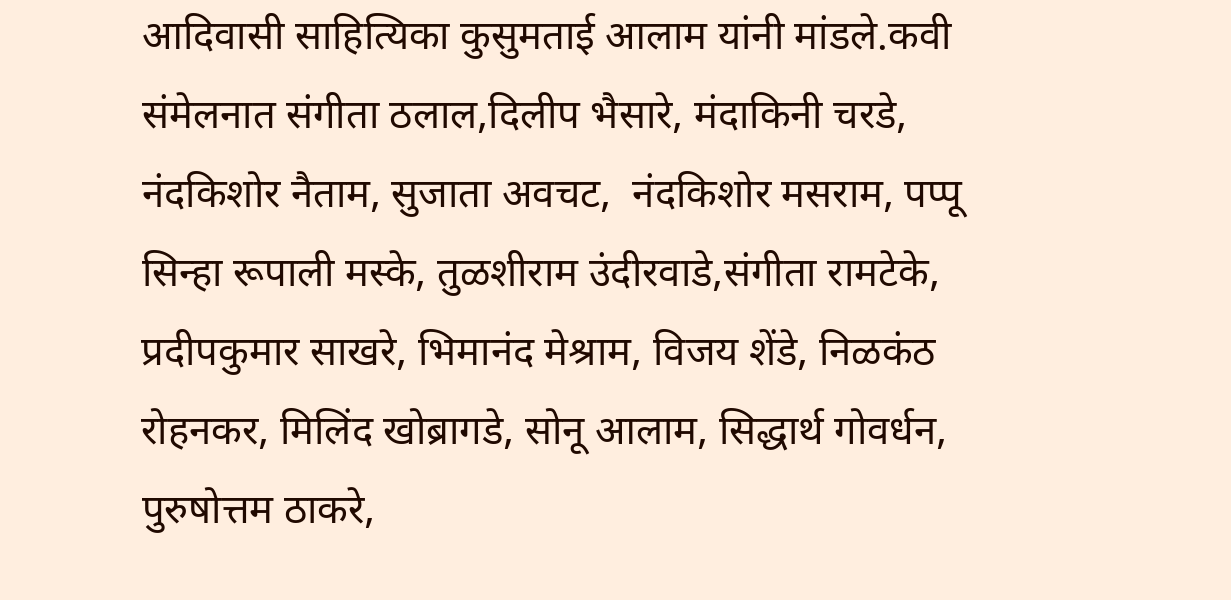आदिवासी साहित्यिका कुसुमताई आलाम यांनी मांडले.कवी संमेलनात संगीता ठलाल,दिलीप भैसारे, मंदाकिनी चरडे, नंदकिशोर नैताम, सुजाता अवचट,  नंदकिशोर मसराम, पप्पू सिन्हा रूपाली मस्के, तुळशीराम उंदीरवाडे,संगीता रामटेके, प्रदीपकुमार साखरे, भिमानंद मेश्राम, विजय शेंडे, निळकंठ रोहनकर, मिलिंद खोब्रागडे, सोनू आलाम, सिद्धार्थ गोवर्धन, पुरुषोत्तम ठाकरे,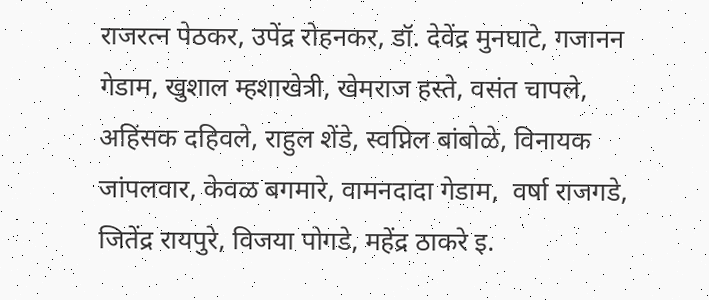राजरत्न पेठकर, उपेंद्र रोहनकर, डॉ. देवेंद्र मुनघाटे, गजानन गेडाम, खुशाल म्हशाखेत्री, खेमराज हस्ते, वसंत चापले, अहिंसक दहिवले, राहुल शेंडे, स्वप्निल बांबोळे, विनायक जांपलवार, केवळ बगमारे, वामनदादा गेडाम,  वर्षा राजगडे, जितेंद्र रायपुरे, विजया पोगडे, महेंद्र ठाकरे इ.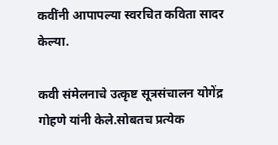कवींनी आपापल्या स्वरचित कविता सादर केल्या.

कवी संमेलनाचे उत्कृष्ट सूत्रसंचालन योगेंद्र गोहणे यांनी केले.सोबतच प्रत्येक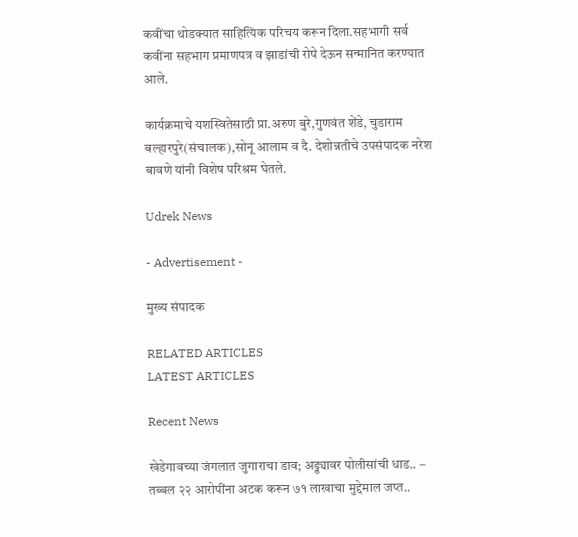कवींचा थोडक्यात साहित्यिक परिचय करून दिला.सहभागी सर्व कवींना सहभाग प्रमाणपत्र व झाडांची रोपे देऊन सन्मानित करण्यात आले.

कार्यक्रमाचे यशस्वितेसाठी प्रा.अरुण बुरे,गुणवंत शेंडे, चुडाराम बल्हारपुरे(संचालक),सोनू आलाम व दै. देशोन्नतीचे उपसंपादक नरेश बावणे यांनी विशेष परिश्रम घेतले.

Udrek News

- Advertisement -

मुख्य संपादक

RELATED ARTICLES
LATEST ARTICLES

Recent News

खेडेगावच्या जंगलात जुगाराचा डाव; अड्ड्यावर पोलीसांची धाड.. – तब्बल २२ आरोपींना अटक करून ७१ लाखाचा मुद्देमाल जप्त..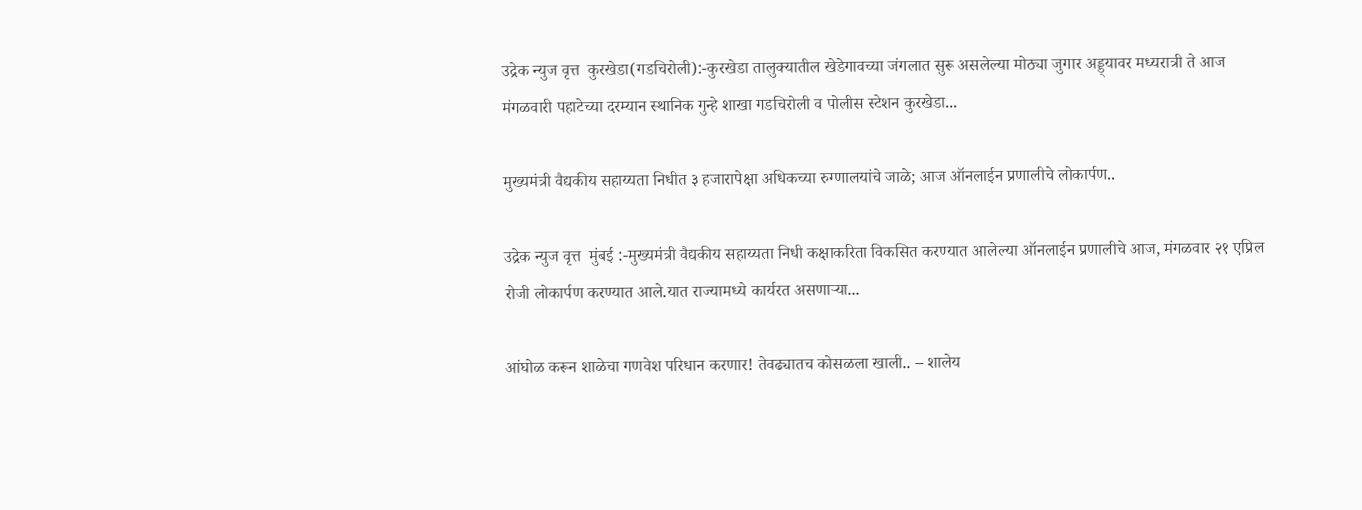उद्रेक न्युज वृत्त  कुरखेडा(गडचिरोली):-कुरखेडा तालुक्यातील खेडेगावच्या जंगलात सुरू असलेल्या मोठ्या जुगार अड्ड्यावर मध्यरात्री ते आज मंगळवारी पहाटेच्या दरम्यान स्थानिक गुन्हे शाखा गडचिरोली व पोलीस स्टेशन कुरखेडा...

मुख्यमंत्री वैद्यकीय सहाय्यता निधीत ३ हजारापेक्षा अधिकच्या रुग्णालयांचे जाळे; आज ऑनलाईन प्रणालीचे लोकार्पण..

उद्रेक न्युज वृत्त  मुंबई :-मुख्यमंत्री वैद्यकीय सहाय्यता निधी कक्षाकरिता विकसित करण्यात आलेल्या ऑनलाईन प्रणालीचे आज, मंगळवार २१ एप्रिल रोजी लोकार्पण करण्यात आले.यात राज्यामध्ये कार्यरत असणाऱ्या...

आंघोळ करून शाळेचा गणवेश परिधान करणार! तेवढ्यातच कोसळला खाली.. – शालेय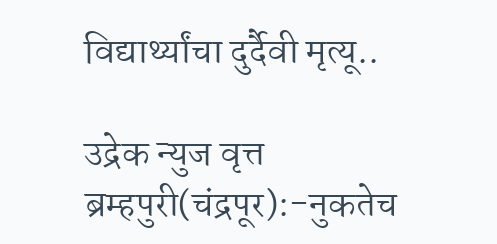विद्यार्थ्यांचा दुर्दैवी मृत्यू..

उद्रेक न्युज वृत्त  ब्रम्हपुरी(चंद्रपूर):-नुकतेच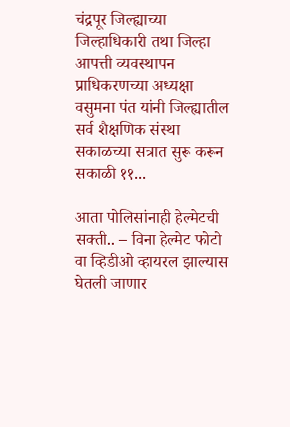चंद्रपूर जिल्ह्याच्या जिल्हाधिकारी तथा जिल्हा आपत्ती व्यवस्थापन प्राधिकरणच्या अध्यक्षा वसुमना पंत यांनी जिल्ह्यातील सर्व शैक्षणिक संस्था सकाळच्या सत्रात सुरू करून सकाळी ११...

आता पोलिसांनाही हेल्मेटची सक्ती.. – विना हेल्मेट फोटो वा व्हिडीओ व्हायरल झाल्यास घेतली जाणार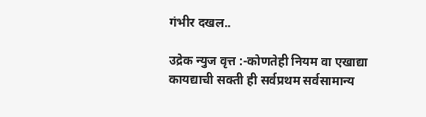गंभीर दखल..

उद्रेक न्युज वृत्त :-कोणतेही नियम वा एखाद्या कायद्याची सक्ती ही सर्वप्रथम सर्वसामान्य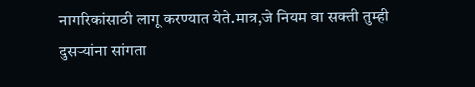नागरिकांसाठी लागू करण्यात येते.मात्र,जे नियम वा सक्ती तुम्ही दुसऱ्यांना सांगता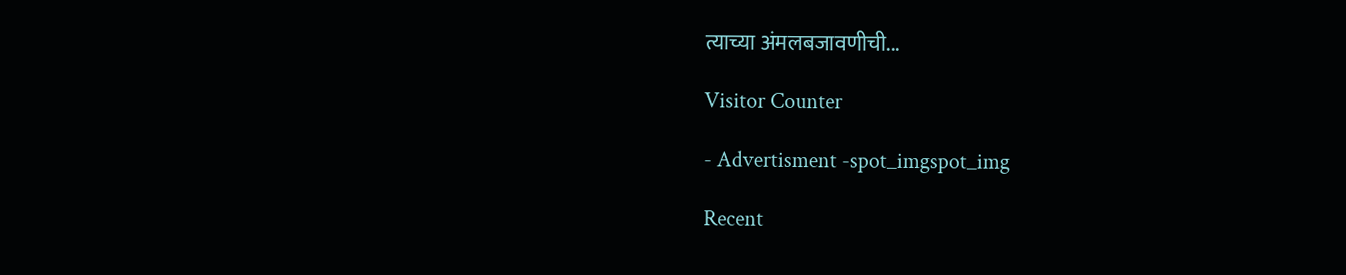त्याच्या अंमलबजावणीची...

Visitor Counter

- Advertisment -spot_imgspot_img

Recent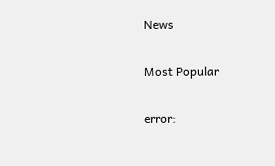News

Most Popular

error: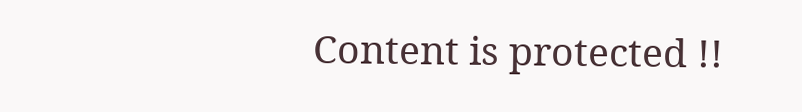Content is protected !!